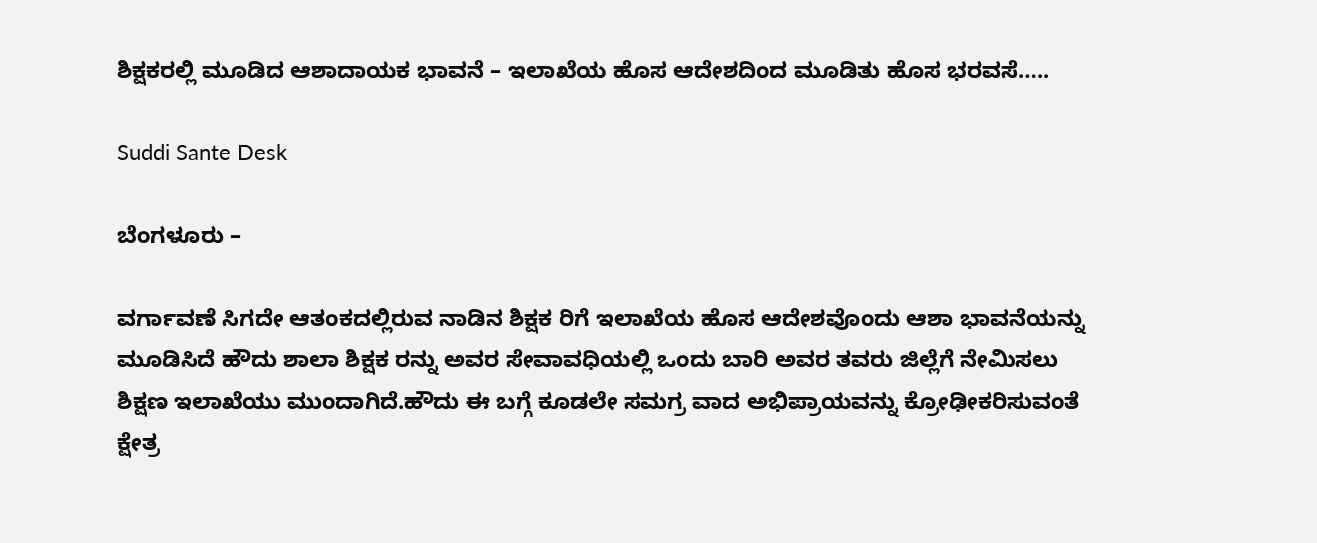ಶಿಕ್ಷಕರಲ್ಲಿ ಮೂಡಿದ ಆಶಾದಾಯಕ ಭಾವನೆ – ಇಲಾಖೆಯ ಹೊಸ ಆದೇಶದಿಂದ ಮೂಡಿತು ಹೊಸ ಭರವಸೆ…..

Suddi Sante Desk

ಬೆಂಗಳೂರು –

ವರ್ಗಾವಣೆ ಸಿಗದೇ ಆತಂಕದಲ್ಲಿರುವ ನಾಡಿನ ಶಿಕ್ಷಕ ರಿಗೆ ಇಲಾಖೆಯ ಹೊಸ ಆದೇಶವೊಂದು ಆಶಾ ಭಾವನೆಯನ್ನು ಮೂಡಿಸಿದೆ ಹೌದು ಶಾಲಾ ಶಿಕ್ಷಕ ರನ್ನು ಅವರ ಸೇವಾವಧಿಯಲ್ಲಿ ಒಂದು ಬಾರಿ ಅವರ ತವರು ಜಿಲ್ಲೆಗೆ ನೇಮಿಸಲು ಶಿಕ್ಷಣ ಇಲಾಖೆಯು ಮುಂದಾಗಿದೆ.ಹೌದು ಈ ಬಗ್ಗೆ ಕೂಡಲೇ ಸಮಗ್ರ ವಾದ ಅಭಿಪ್ರಾಯವನ್ನು ಕ್ರೋಢೀಕರಿಸುವಂತೆ ಕ್ಷೇತ್ರ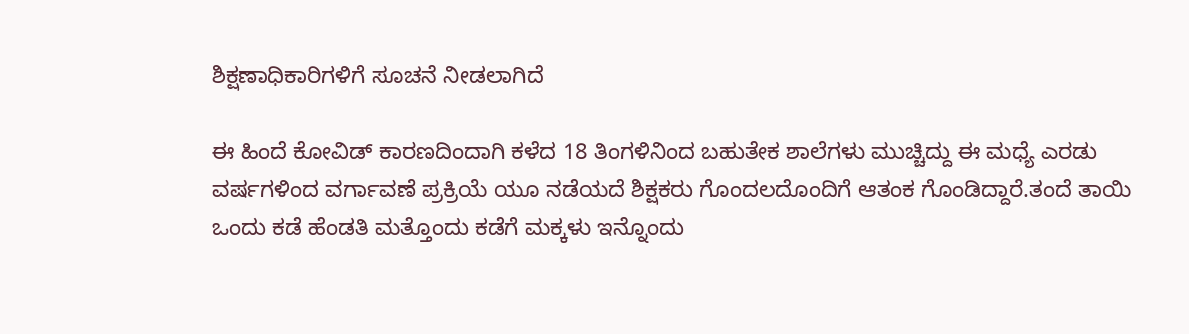ಶಿಕ್ಷಣಾಧಿಕಾರಿಗಳಿಗೆ ಸೂಚನೆ ನೀಡಲಾಗಿದೆ

ಈ ಹಿಂದೆ ಕೋವಿಡ್ ಕಾರಣದಿಂದಾಗಿ ಕಳೆದ 18 ತಿಂಗಳಿನಿಂದ ಬಹುತೇಕ ಶಾಲೆಗಳು ಮುಚ್ಚಿದ್ದು ಈ ಮಧ್ಯೆ ಎರಡು ವರ್ಷಗಳಿಂದ ವರ್ಗಾವಣೆ ಪ್ರಕ್ರಿಯೆ ಯೂ ನಡೆಯದೆ ಶಿಕ್ಷಕರು ಗೊಂದಲದೊಂದಿಗೆ ಆತಂಕ ಗೊಂಡಿದ್ದಾರೆ.ತಂದೆ ತಾಯಿ ಒಂದು ಕಡೆ ಹೆಂಡತಿ ಮತ್ತೊಂದು ಕಡೆಗೆ ಮಕ್ಕಳು ಇನ್ನೊಂದು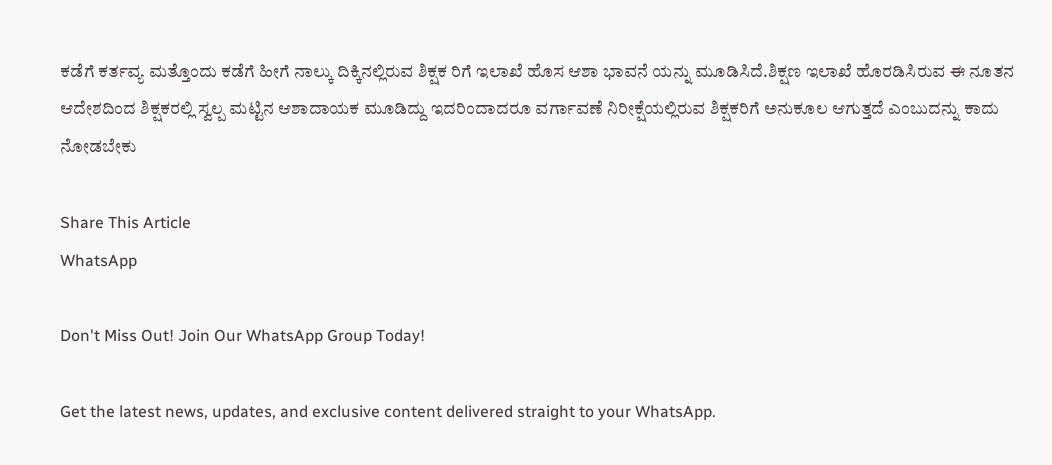ಕಡೆಗೆ ಕರ್ತವ್ಯ ಮತ್ತೊಂದು ಕಡೆಗೆ ಹೀಗೆ ನಾಲ್ಕು ದಿಕ್ಕಿನಲ್ಲಿರುವ ಶಿಕ್ಷಕ ರಿಗೆ ಇಲಾಖೆ ಹೊಸ ಆಶಾ ಭಾವನೆ ಯನ್ನು ಮೂಡಿಸಿದೆ.ಶಿಕ್ಷಣ ಇಲಾಖೆ ಹೊರಡಿಸಿರುವ ಈ ನೂತನ ಆದೇಶದಿಂದ ಶಿಕ್ಷಕರಲ್ಲಿ ಸ್ವಲ್ಪ ಮಟ್ಟಿನ ಆಶಾದಾಯಕ ಮೂಡಿದ್ದು ಇದರಿಂದಾದರೂ ವರ್ಗಾವಣೆ ನಿರೀಕ್ಷೆಯಲ್ಲಿರುವ ಶಿಕ್ಷಕರಿಗೆ ಅನುಕೂಲ ಆಗುತ್ತದೆ ಎಂಬುದನ್ನು ಕಾದು ನೋಡಬೇಕು

Share This Article
WhatsApp

Don't Miss Out! Join Our WhatsApp Group Today!

Get the latest news, updates, and exclusive content delivered straight to your WhatsApp.